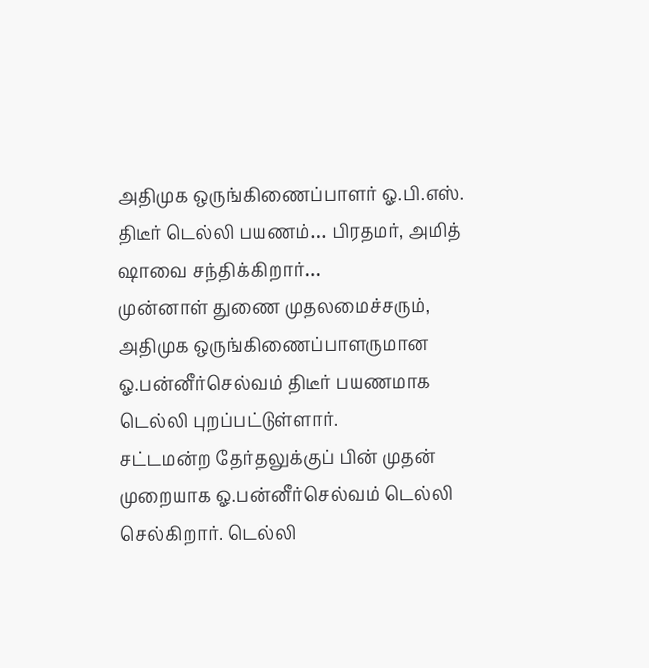அதிமுக ஒருங்கிணைப்பாளர் ஓ.பி.எஸ். திடீர் டெல்லி பயணம்… பிரதமர், அமித் ஷாவை சந்திக்கிறார்…
முன்னாள் துணை முதலமைச்சரும், அதிமுக ஒருங்கிணைப்பாளருமான ஓ.பன்னீர்செல்வம் திடீர் பயணமாக டெல்லி புறப்பட்டுள்ளார்.
சட்டமன்ற தேர்தலுக்குப் பின் முதன் முறையாக ஓ.பன்னீர்செல்வம் டெல்லி செல்கிறார். டெல்லி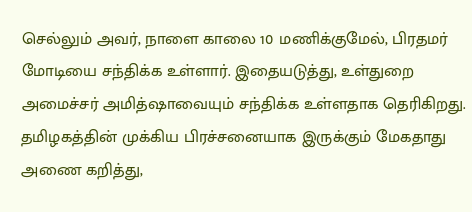செல்லும் அவர், நாளை காலை 10 மணிக்குமேல், பிரதமர் மோடியை சந்திக்க உள்ளார். இதையடுத்து, உள்துறை அமைச்சர் அமித்ஷாவையும் சந்திக்க உள்ளதாக தெரிகிறது.
தமிழகத்தின் முக்கிய பிரச்சனையாக இருக்கும் மேகதாது அணை கறித்து,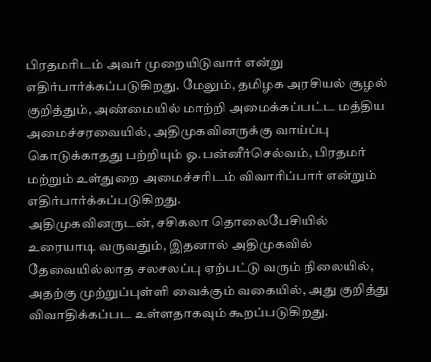பிரதமரிடம் அவர் முறையிடுவார் என்று எதிர்பார்க்கப்படுகிறது. மேலும், தமிழக அரசியல் சூழல் குறித்தும், அண்மையில் மாற்றி அமைக்கப்பட்ட மத்திய அமைச்சரவையில், அதிமுகவினருக்கு வாய்ப்பு கொடுக்காதது பற்றியும் ஓ.பன்னீர்செல்வம், பிரதமர் மற்றும் உள்துறை அமைச்சரிடம் விவாரிப்பார் என்றும் எதிர்பார்க்கப்படுகிறது.
அதிமுகவினருடன், சசிகலா தொலைபேசியில் உரையாடி வருவதும், இதனால் அதிமுகவில் தேவையில்லாத சலசலப்பு ஏற்பட்டு வரும் நிலையில், அதற்கு முற்றுப்புள்ளி வைக்கும் வகையில், அது குறித்து விவாதிக்கப்பட உள்ளதாகவும் கூறப்படுகிறது.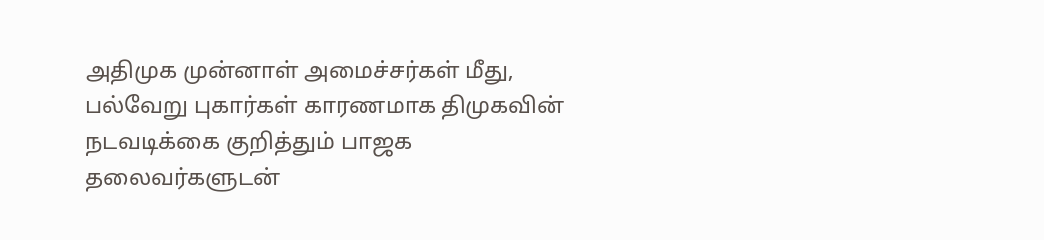அதிமுக முன்னாள் அமைச்சர்கள் மீது, பல்வேறு புகார்கள் காரணமாக திமுகவின் நடவடிக்கை குறித்தும் பாஜக தலைவர்களுடன்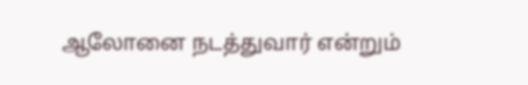ஆலோனை நடத்துவார் என்றும்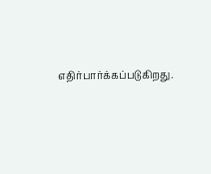எதிர்பார்க்கப்படுகிறது.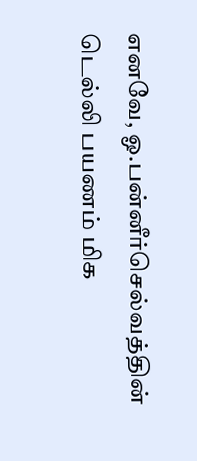எனவே, ஓ.பன்னீர்செல்வத்தின் டெல்லி பயணம் மிக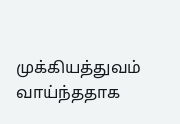முக்கியத்துவம் வாய்ந்ததாக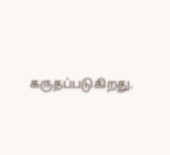கருதப்படுகிறது.